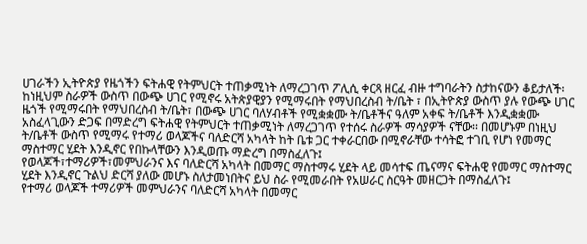ሀገራችን ኢትዮጵያ የዜጎችን ፍትሐዊ የትምህርት ተጠቃሚነት ለማረጋገጥ ፖሊሲ ቀርጻ ዘርፈ ብዙ ተግባራትን ስታከናውን ቆይታለች፡ ከነዚህም ስራዎች ውስጥ በውጭ ሀገር የሚኖሩ አትጵያዊያን የሚማሩበት የማህበረስብ ት/ቤት ፣ በኢትዮጵያ ውስጥ ያሉ የውጭ ሀገር ዜጎች የሚማሩበት የማህበረስብ ት/ቤት፣ በውጭ ሀገር ባለሃብቶች የሚቋቋሙ ት/ቤቶችና ዓለም አቀፍ ት/ቤቶች እንዲቋቋሙ አስፈላጊውን ድጋፍ በማድረግ ፍትሐዊ የትምህርት ተጠቃሚነት ለማረጋገጥ የተሰሩ ስራዎች ማሳያዎች ናቸው፡፡ በመሆኑም በነዚህ ት/ቤቶች ውስጥ የሚማሩ የተማሪ ወላጆችና ባለድርሻ አካላት ከት ቤቱ ጋር ተቀራርበው በሚኖራቸው ተሳትፎ ተገቢ የሆነ የመማር ማስተማር ሂደት እንዲኖር የበኩላቸውን እንዲወጡ ማድረግ በማስፈለጉ፤
የወላጆች፣ተማሪዎች፣መምህራንና እና ባለድርሻ አካላት በመማር ማስተማሩ ሂደት ላይ መሳተፍ ጤናማና ፍትሐዊ የመማር ማስተማር ሂደት እንዲኖር ጉልህ ድርሻ ያለው መሆኑ ስለታመነበትና ይህ ስራ የሚመራበት የአሠራር ስርዓት መዘርጋት በማስፈለጉ፤
የተማሪ ወላጆች ተማሪዎች መምህራንና ባለድርሻ አካላት በመማር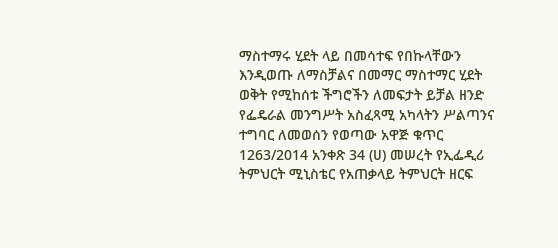ማስተማሩ ሂደት ላይ በመሳተፍ የበኩላቸውን እንዲወጡ ለማስቻልና በመማር ማስተማር ሂደት ወቅት የሚከሰቱ ችግሮችን ለመፍታት ይቻል ዘንድ የፌዴራል መንግሥት አስፈጻሚ አካላትን ሥልጣንና ተግባር ለመወሰን የወጣው አዋጅ ቁጥር 1263/2014 አንቀጽ 34 (ሀ) መሠረት የኢፌዲሪ ትምህርት ሚኒስቴር የአጠቃላይ ትምህርት ዘርፍ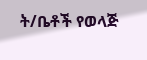ት/ቤቶች የወላጅ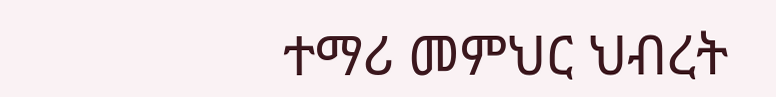ተማሪ መምህር ህብረት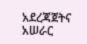አደረጃጀትና አሠራር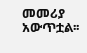መመሪያ አውጥቷል፡፡